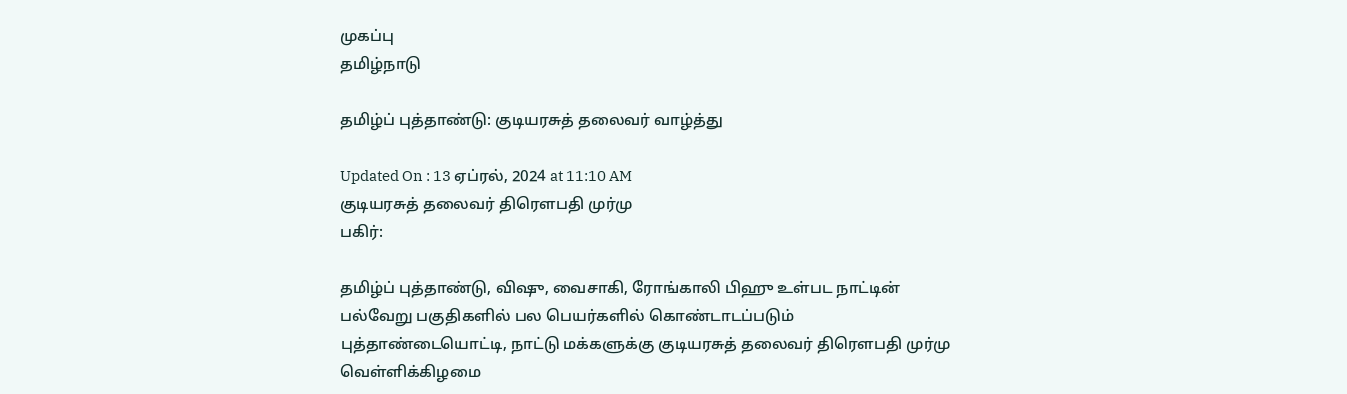முகப்பு
தமிழ்நாடு

தமிழ்ப் புத்தாண்டு: குடியரசுத் தலைவர் வாழ்த்து

Updated On : 13 ஏப்ரல், 2024 at 11:10 AM
குடியரசுத் தலைவர் திரெளபதி முர்மு
பகிர்:

தமிழ்ப் புத்தாண்டு, விஷு, வைசாகி, ரோங்காலி பிஹு உள்பட நாட்டின் பல்வேறு பகுதிகளில் பல பெயர்களில் கொண்டாடப்படும் புத்தாண்டையொட்டி, நாட்டு மக்களுக்கு குடியரசுத் தலைவர் திரெளபதி முர்மு வெள்ளிக்கிழமை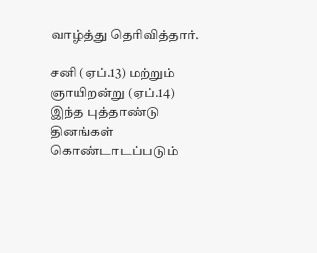வாழ்த்து தெரிவித்தார்.

சனி (ஏப்.13) மற்றும் ஞாயிறன்று (ஏப்.14) இந்த புத்தாண்டு தினங்கள் கொண்டாடப்படும்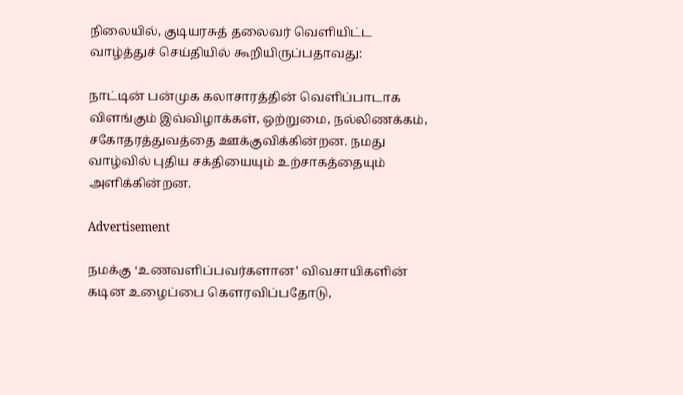நிலையில், குடியரசுத் தலைவர் வெளியிட்ட வாழ்த்துச் செய்தியில் கூறியிருப்பதாவது:

நாட்டின் பன்முக கலாசாரத்தின் வெளிப்பாடாக விளங்கும் இவ்விழாக்கள், ஒற்றுமை, நல்லிணக்கம், சகோதரத்துவத்தை ஊக்குவிக்கின்றன. நமது வாழ்வில் புதிய சக்தியையும் உற்சாகத்தையும் அளிக்கின்றன.

Advertisement

நமக்கு ‘உணவளிப்பவர்களான’ விவசாயிகளின் கடின உழைப்பை கெளரவிப்பதோடு,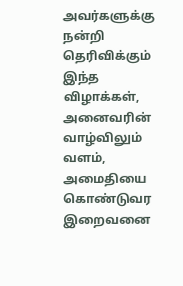அவர்களுக்கு நன்றி தெரிவிக்கும் இந்த விழாக்கள், அனைவரின் வாழ்விலும் வளம், அமைதியை கொண்டுவர இறைவனை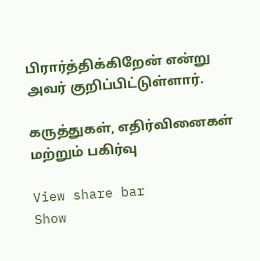பிரார்த்திக்கிறேன் என்று அவர் குறிப்பிட்டுள்ளார்.

கருத்துகள், எதிர்வினைகள் மற்றும் பகிர்வு

View share bar
Show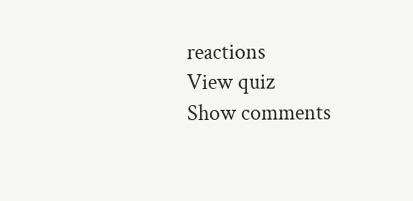reactions
View quiz
Show comments